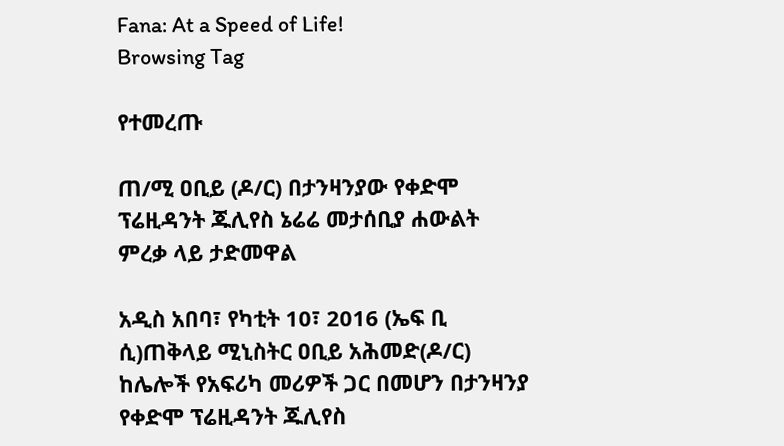Fana: At a Speed of Life!
Browsing Tag

የተመረጡ

ጠ/ሚ ዐቢይ (ዶ/ር) በታንዛንያው የቀድሞ ፕሬዚዳንት ጁሊየስ ኔሬሬ መታሰቢያ ሐውልት ምረቃ ላይ ታድመዋል

አዲስ አበባ፣ የካቲት 10፣ 2016 (ኤፍ ቢ ሲ)ጠቅላይ ሚኒስትር ዐቢይ አሕመድ(ዶ/ር) ከሌሎች የአፍሪካ መሪዎች ጋር በመሆን በታንዛንያ የቀድሞ ፕሬዚዳንት ጁሊየስ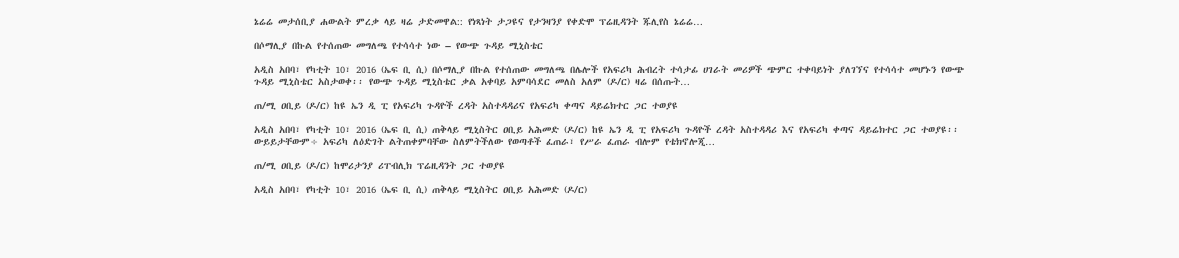ኔሬሬ መታሰቢያ ሐውልት ምረቃ ላይ ዛሬ ታድመዋል:: የነጻነት ታጋዩና የታንዛንያ የቀድሞ ፕሬዚዳንት ጁሊየስ ኔሬሬ…

በሶማሊያ በኩል የተሰጠው መግለጫ የተሳሳተ ነው – የውጭ ጉዳይ ሚኒስቴር

አዲስ አበባ፣ የካቲት 10፣ 2016 (ኤፍ ቢ ሲ) በሶማሊያ በኩል የተሰጠው መግለጫ በሌሎች የአፍሪካ ሕብረት ተሳታፊ ሀገራት መሪዎች ጭምር ተቀባይነት ያለገኘና የተሳሳተ መሆኑን የውጭ ጉዳይ ሚኒስቴር አስታወቀ፡፡ የውጭ ጉዳይ ሚኒስቴር ቃል አቀባይ አምባሳደር መለስ አለም (ዶ/ር) ዛሬ በሰጡት…

ጠ/ሚ ዐቢይ (ዶ/ር) ከዩ ኤን ዲ ፒ የአፍሪካ ጉዳዮች ረዳት አስተዳዳሪና የአፍሪካ ቀጣና ዳይሬክተር ጋር ተወያዩ

አዲስ አበባ፣ የካቲት 10፣ 2016 (ኤፍ ቢ ሲ) ጠቅላይ ሚኒስትር ዐቢይ አሕመድ (ዶ/ር) ከዩ ኤን ዲ ፒ የአፍሪካ ጉዳዮች ረዳት አስተዳዳሪ እና የአፍሪካ ቀጣና ዳይሬክተር ጋር ተወያዩ፡፡ ውይይታቸውም÷ አፍሪካ ለዕድገት ልትጠቀምባቸው ስለምትችለው የወጣቶች ፈጠራ፣ የሥራ ፈጠራ ብሎም የቴክኖሎጂ…

ጠ/ሚ ዐቢይ (ዶ/ር) ከሞሪታንያ ሪፐብሊክ ፕሬዚዳንት ጋር ተወያዩ

አዲስ አበባ፣ የካቲት 10፣ 2016 (ኤፍ ቢ ሲ) ጠቅላይ ሚኒስትር ዐቢይ አሕመድ (ዶ/ር)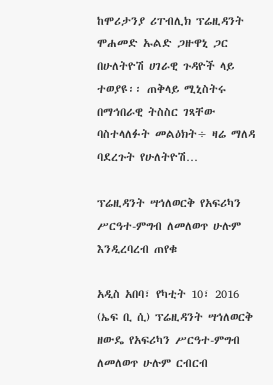ከሞሪታንያ ሪፐብሊክ ፕሬዚዳንት ሞሐመድ ኡልድ ጋዙዋኒ ጋር በሁለትዮሽ ሀገራዊ ጉዳዮች ላይ ተወያዩ፡፡ ጠቅላይ ሚኒስትሩ በማኅበራዊ ትስስር ገጻቸው ባስተላለፉት መልዕክት÷ ዛሬ ማለዳ ባደረጉት የሁለትዮሽ…

ፕሬዚዳንት ሣኅለወርቅ የአፍሪካን ሥርዓተ-ምግብ ለመለወጥ ሁሉም እንዲረባረብ ጠየቁ

አዲስ አበባ፣ የካቲት 10፣ 2016 (ኤፍ ቢ ሲ) ፕሬዚዳንት ሣኅለወርቅ ዘውዴ የአፍሪካን ሥርዓተ-ምግብ ለመለወጥ ሁሉም ርብርብ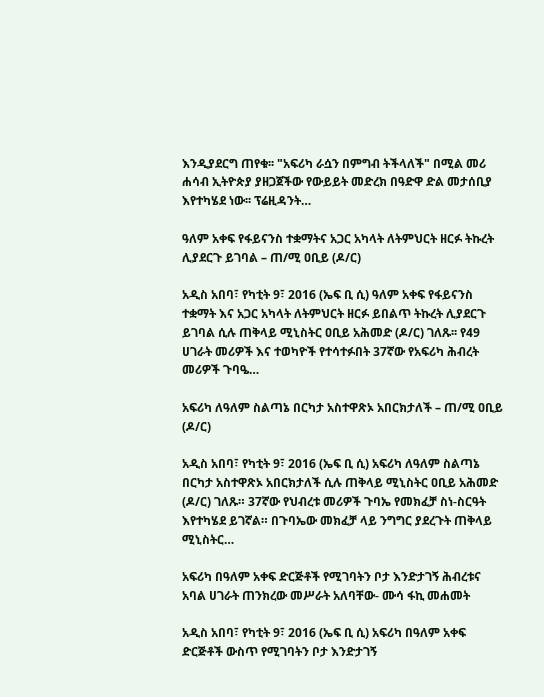እንዲያደርግ ጠየቁ፡፡ "አፍሪካ ራሷን በምግብ ትችላለች" በሚል መሪ ሐሳብ ኢትዮጵያ ያዘጋጀችው የውይይት መድረክ በዓድዋ ድል መታሰቢያ እየተካሄደ ነው፡፡ ፕሬዚዳንት…

ዓለም አቀፍ የፋይናንስ ተቋማትና አጋር አካላት ለትምህርት ዘርፉ ትኩረት ሊያደርጉ ይገባል – ጠ/ሚ ዐቢይ (ዶ/ር)

አዲስ አበባ፣ የካቲት 9፣ 2016 (ኤፍ ቢ ሲ) ዓለም አቀፍ የፋይናንስ ተቋማት እና አጋር አካላት ለትምህርት ዘርፉ ይበልጥ ትኩረት ሊያደርጉ ይገባል ሲሉ ጠቅላይ ሚኒስትር ዐቢይ አሕመድ (ዶ/ር) ገለጹ፡፡ የ49 ሀገራት መሪዎች እና ተወካዮች የተሳተፉበት 37ኛው የአፍሪካ ሕብረት መሪዎች ጉባዔ…

አፍሪካ ለዓለም ስልጣኔ በርካታ አስተዋጽኦ አበርክታለች – ጠ/ሚ ዐቢይ (ዶ/ር)

አዲስ አበባ፣ የካቲት 9፣ 2016 (ኤፍ ቢ ሲ) አፍሪካ ለዓለም ስልጣኔ በርካታ አስተዋጽኦ አበርክታለች ሲሉ ጠቅላይ ሚኒስትር ዐቢይ አሕመድ (ዶ/ር) ገለጹ። 37ኛው የህብረቱ መሪዎች ጉባኤ የመክፈቻ ስነ-ስርዓት እየተካሄደ ይገኛል። በጉባኤው መክፈቻ ላይ ንግግር ያደረጉት ጠቅላይ ሚኒስትር…

አፍሪካ በዓለም አቀፍ ድርጅቶች የሚገባትን ቦታ እንድታገኝ ሕብረቱና አባል ሀገራት ጠንክረው መሥራት አለባቸው- ሙሳ ፋኪ መሐመት

አዲስ አበባ፣ የካቲት 9፣ 2016 (ኤፍ ቢ ሲ) አፍሪካ በዓለም አቀፍ ድርጅቶች ውስጥ የሚገባትን ቦታ እንድታገኝ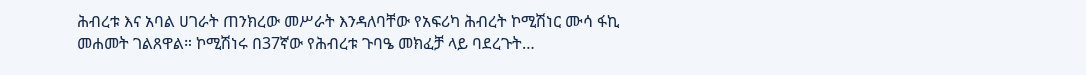ሕብረቱ እና አባል ሀገራት ጠንክረው መሥራት እንዳለባቸው የአፍሪካ ሕብረት ኮሚሽነር ሙሳ ፋኪ መሐመት ገልጸዋል። ኮሚሽነሩ በ37ኛው የሕብረቱ ጉባዔ መክፈቻ ላይ ባደረጉት…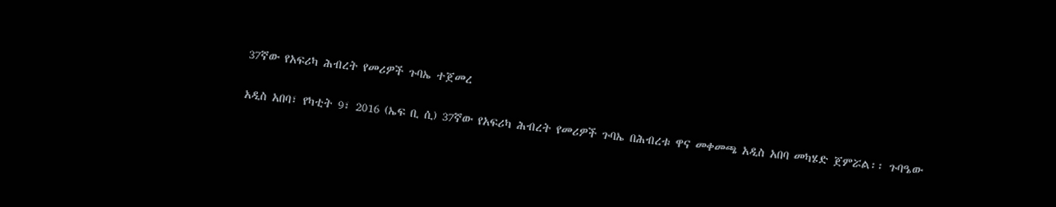37ኛው የአፍሪካ ሕብረት የመሪዎች ጉባኤ ተጀመረ

አዲስ አበባ፣ የካቲት 9፣ 2016 (ኤፍ ቢ ሲ) 37ኛው የአፍሪካ ሕብረት የመሪዎች ጉባኤ በሕብረቱ ዋና መቀመጫ አዲስ አበባ መካሄድ ጀምሯል፡፡ ጉባዔው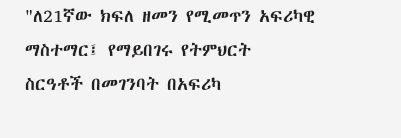"ለ21ኛው ክፍለ ዘመን የሚመጥን አፍሪካዊ ማስተማር፤ የማይበገሩ የትምህርት ስርዓቶች በመገንባት በአፍሪካ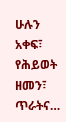ሁሉን አቀፍ፣ የሕይወት ዘመን፣ ጥራትና…